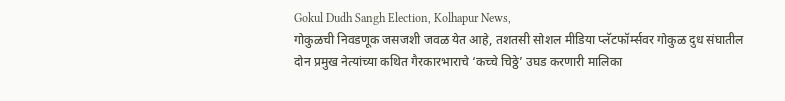Gokul Dudh Sangh Election, Kolhapur News,
गोकुळची निवडणूक जसजशी जवळ येत आहे, तशतसी सोशल मीडिया प्लॅटफॉर्म्सवर गोकुळ दुध संघातील दोन प्रमुख नेत्यांच्या कथित गैरकारभाराचे ‘कच्चे चिठ्ठे’ उघड करणारी मालिका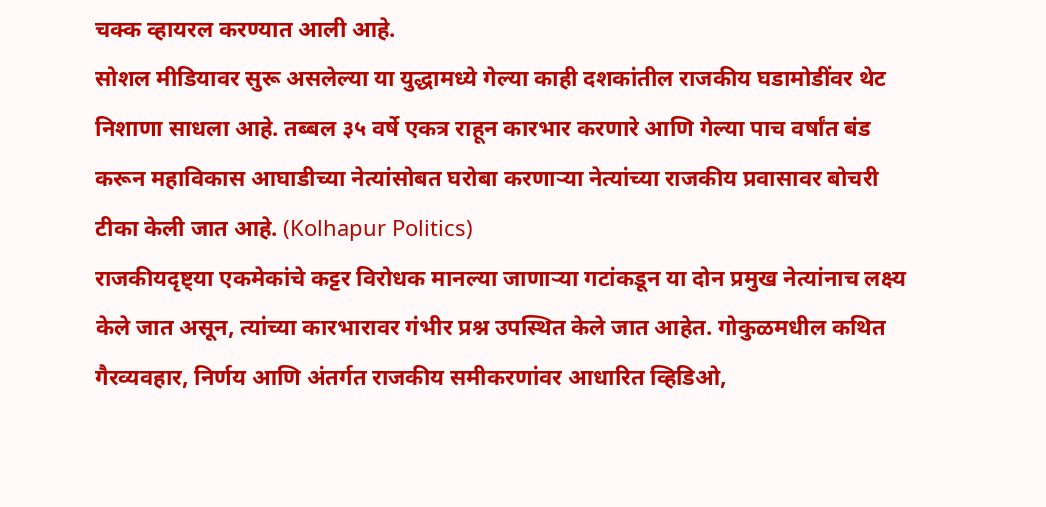चक्क व्हायरल करण्यात आली आहे.
सोशल मीडियावर सुरू असलेल्या या युद्धामध्ये गेल्या काही दशकांतील राजकीय घडामोडींवर थेट निशाणा साधला आहे. तब्बल ३५ वर्षे एकत्र राहून कारभार करणारे आणि गेल्या पाच वर्षांत बंड करून महाविकास आघाडीच्या नेत्यांसोबत घरोबा करणाऱ्या नेत्यांच्या राजकीय प्रवासावर बोचरी टीका केली जात आहे. (Kolhapur Politics)
राजकीयदृष्ट्या एकमेकांचे कट्टर विरोधक मानल्या जाणाऱ्या गटांकडून या दोन प्रमुख नेत्यांनाच लक्ष्य केले जात असून, त्यांच्या कारभारावर गंभीर प्रश्न उपस्थित केले जात आहेत. गोकुळमधील कथित गैरव्यवहार, निर्णय आणि अंतर्गत राजकीय समीकरणांवर आधारित व्हिडिओ,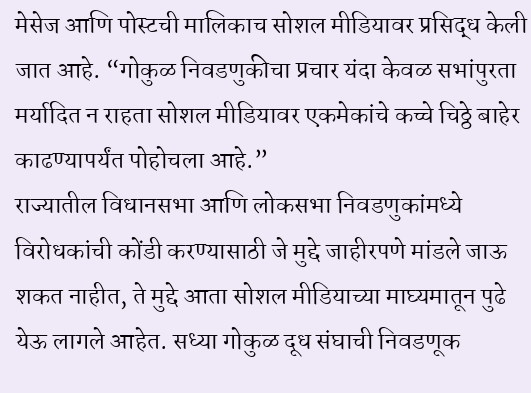मेसेज आणि पोस्टची मालिकाच सोशल मीडियावर प्रसिद्ध केली जात आहे. “गोकुळ निवडणुकीचा प्रचार यंदा केवळ सभांपुरता मर्यादित न राहता सोशल मीडियावर एकमेकांचे कच्चे चिठ्ठे बाहेर काढण्यापर्यंत पोहोचला आहे.”
राज्यातील विधानसभा आणि लोकसभा निवडणुकांमध्ये विरोधकांची कोंडी करण्यासाठी जे मुद्दे जाहीरपणे मांडले जाऊ शकत नाहीत, ते मुद्दे आता सोशल मीडियाच्या माघ्यमातून पुढे येऊ लागले आहेत. सध्या गोकुळ दूध संघाची निवडणूक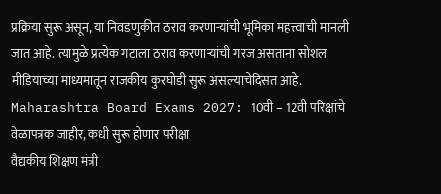प्रक्रिया सुरू असून, या निवडणुकीत ठराव करणाऱ्यांची भूमिका महत्त्वाची मानली जात आहे. त्यामुळे प्रत्येक गटाला ठराव करणाऱ्यांची गरज असताना सोशल मीडियाच्या माध्यमातून राजकीय कुरघोडी सुरू असल्याचेदिसत आहे.
Maharashtra Board Exams 2027: 10वी – 12वी परिक्षांचे वेळापत्रक जाहीर, कधी सुरू होणार परीक्षा
वैद्यकीय शिक्षण मंत्री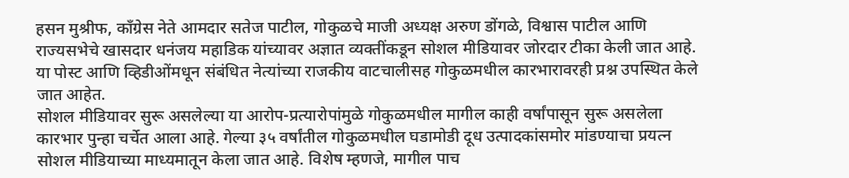हसन मुश्रीफ, काँग्रेस नेते आमदार सतेज पाटील, गोकुळचे माजी अध्यक्ष अरुण डोंगळे, विश्वास पाटील आणि राज्यसभेचे खासदार धनंजय महाडिक यांच्यावर अज्ञात व्यक्तींकडून सोशल मीडियावर जोरदार टीका केली जात आहे. या पोस्ट आणि व्हिडीओंमधून संबंधित नेत्यांच्या राजकीय वाटचालीसह गोकुळमधील कारभारावरही प्रश्न उपस्थित केले जात आहेत.
सोशल मीडियावर सुरू असलेल्या या आरोप-प्रत्यारोपांमुळे गोकुळमधील मागील काही वर्षांपासून सुरू असलेला कारभार पुन्हा चर्चेत आला आहे. गेल्या ३५ वर्षांतील गोकुळमधील घडामोडी दूध उत्पादकांसमोर मांडण्याचा प्रयत्न सोशल मीडियाच्या माध्यमातून केला जात आहे. विशेष म्हणजे, मागील पाच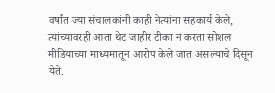वर्षांत ज्या संचालकांनी काही नेत्यांना सहकार्य केले, त्यांच्यावरही आता थेट जाहीर टीका न करता सोशल मीडियाच्या माध्यमातून आरोप केले जात असल्याचे दिसून येते.